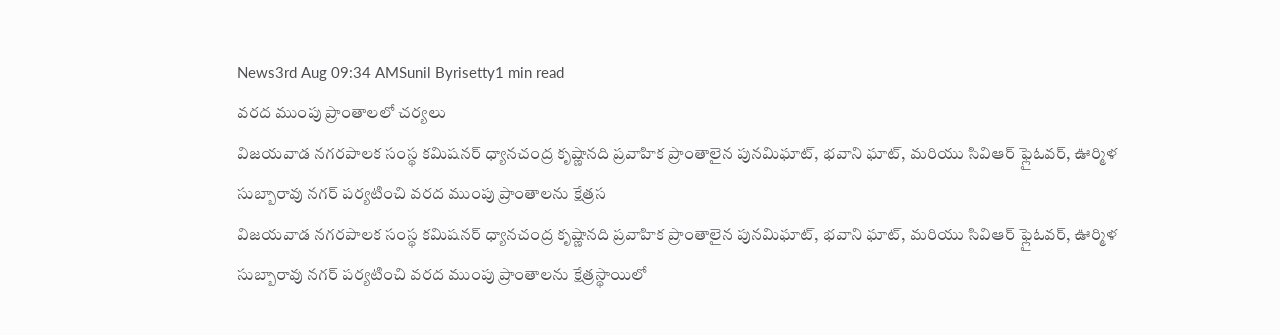News3rd Aug 09:34 AMSunil Byrisetty1 min read
వరద ముంపు ప్రాంతాలలో చర్యలు
విజయవాడ నగరపాలక సంస్థ కమిషనర్ ధ్యానచంద్ర కృష్ణానది ప్రవాహిక ప్రాంతాలైన పునమిఘాట్, భవాని ఘాట్, మరియు సివిఆర్ ఫ్లైఓవర్, ఊర్మిళ సుబ్బారావు నగర్ పర్యటించి వరద ముంపు ప్రాంతాలను క్షేత్రస
విజయవాడ నగరపాలక సంస్థ కమిషనర్ ధ్యానచంద్ర కృష్ణానది ప్రవాహిక ప్రాంతాలైన పునమిఘాట్, భవాని ఘాట్, మరియు సివిఆర్ ఫ్లైఓవర్, ఊర్మిళ సుబ్బారావు నగర్ పర్యటించి వరద ముంపు ప్రాంతాలను క్షేత్రస్థాయిలో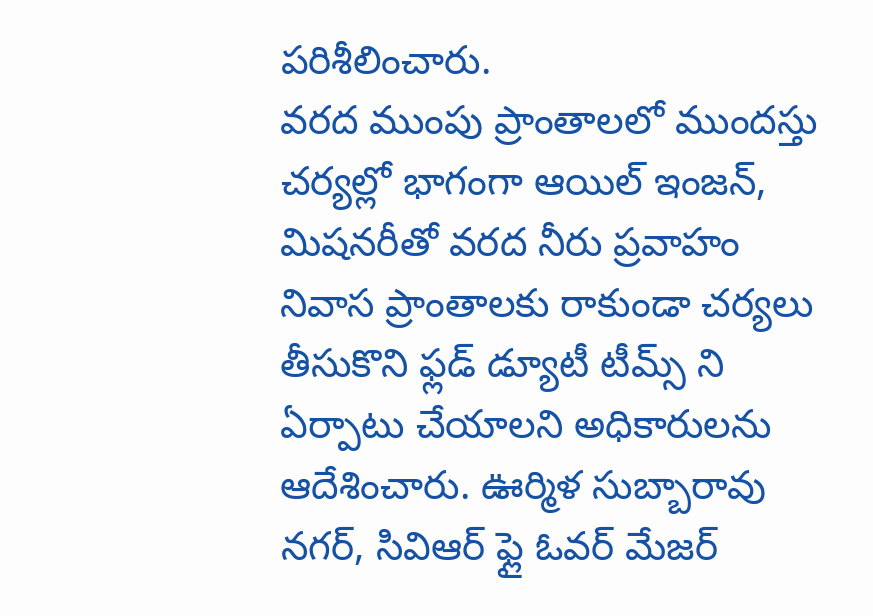పరిశీలించారు.
వరద ముంపు ప్రాంతాలలో ముందస్తు చర్యల్లో భాగంగా ఆయిల్ ఇంజన్, మిషనరీతో వరద నీరు ప్రవాహం నివాస ప్రాంతాలకు రాకుండా చర్యలు తీసుకొని ఫ్లడ్ డ్యూటీ టీమ్స్ ని ఏర్పాటు చేయాలని అధికారులను ఆదేశించారు. ఊర్మిళ సుబ్బారావు నగర్, సివిఆర్ ఫ్లై ఓవర్ మేజర్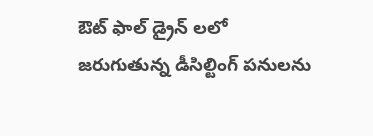ఔట్ ఫాల్ డ్రైన్ లలో జరుగుతున్న డీసిల్టింగ్ పనులను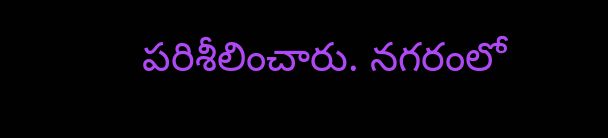పరిశీలించారు. నగరంలో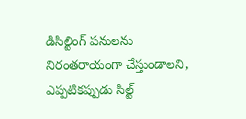డిసిల్టింగ్ పనులను నిరంతరాయంగా చేస్తుండాలని, ఎప్పటికప్పుడు సిల్ట్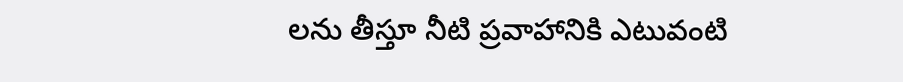లను తీస్తూ నీటి ప్రవాహానికి ఎటువంటి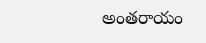అంతరాయం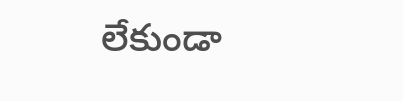లేకుండా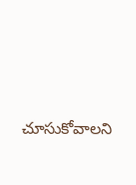చూసుకోవాలని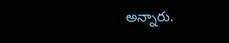అన్నారు.